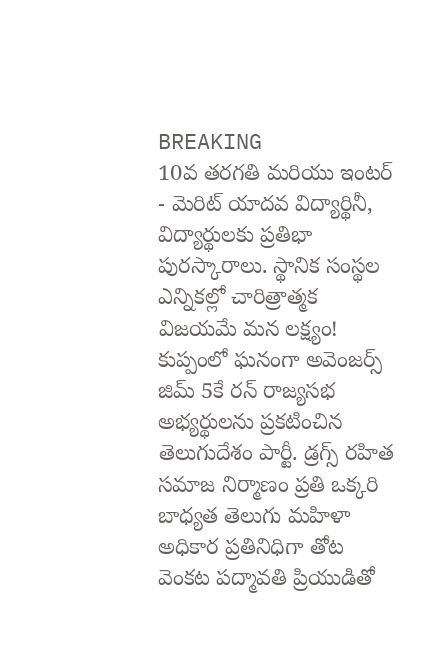BREAKING
10వ తరగతి మరియు ఇంటర్ - మెరిట్ యాదవ విద్యార్థినీ, విద్యార్థులకు ప్రతిభా పురస్కారాలు. స్థానిక సంస్థల ఎన్నికల్లో చారిత్రాత్మక విజయమే మన లక్ష్యం! కుప్పంలో ఘనంగా అవెంజర్స్ జిమ్ 5కే రన్ రాజ్యసభ అభ్యర్థులను ప్రకటించిన తెలుగుదేశం పార్టీ. డ్రగ్స్ రహిత సమాజ నిర్మాణం ప్రతి ఒక్కరి బాధ్యత తెలుగు మహిళా అధికార ప్రతినిధిగా తోట వెంకట పద్మావతి ప్రియుడితో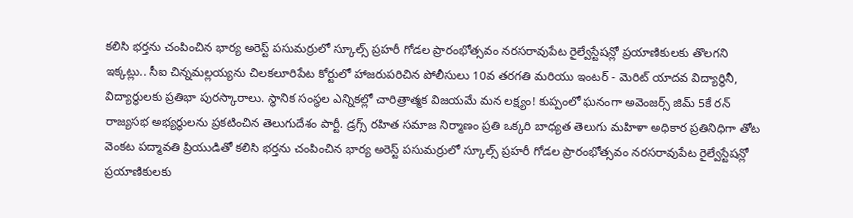కలిసి భర్తను చంపించిన భార్య అరెస్ట్ పసుమర్రులో స్కూల్స్ ప్రహరీ గోడల ప్రారంభోత్సవం నరసరావుపేట రైల్వేస్టేషన్లో ప్రయాణికులకు తొలగని ఇక్కట్లు.. సీఐ చిన్నమల్లయ్యను చిలకలూరిపేట కోర్టులో హాజరుపరిచిన పోలీసులు 10వ తరగతి మరియు ఇంటర్ - మెరిట్ యాదవ విద్యార్థినీ, విద్యార్థులకు ప్రతిభా పురస్కారాలు. స్థానిక సంస్థల ఎన్నికల్లో చారిత్రాత్మక విజయమే మన లక్ష్యం! కుప్పంలో ఘనంగా అవెంజర్స్ జిమ్ 5కే రన్ రాజ్యసభ అభ్యర్థులను ప్రకటించిన తెలుగుదేశం పార్టీ. డ్రగ్స్ రహిత సమాజ నిర్మాణం ప్రతి ఒక్కరి బాధ్యత తెలుగు మహిళా అధికార ప్రతినిధిగా తోట వెంకట పద్మావతి ప్రియుడితో కలిసి భర్తను చంపించిన భార్య అరెస్ట్ పసుమర్రులో స్కూల్స్ ప్రహరీ గోడల ప్రారంభోత్సవం నరసరావుపేట రైల్వేస్టేషన్లో ప్రయాణికులకు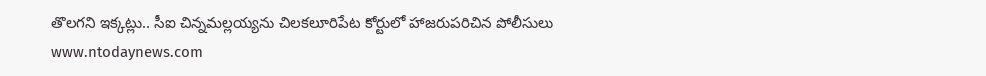తొలగని ఇక్కట్లు.. సీఐ చిన్నమల్లయ్యను చిలకలూరిపేట కోర్టులో హాజరుపరిచిన పోలీసులు
www.ntodaynews.com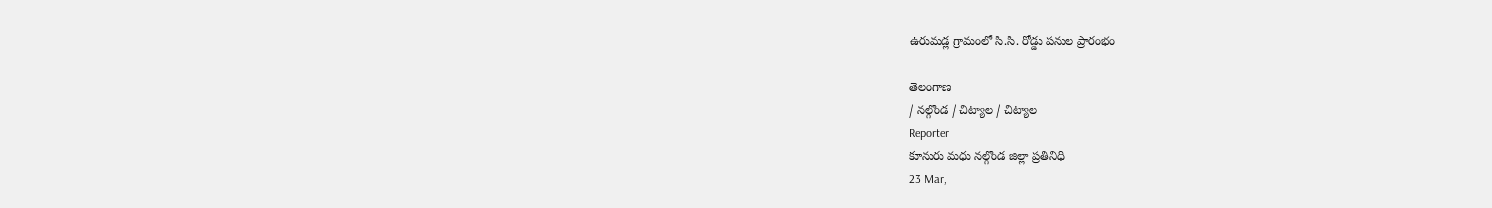ఉరుమడ్ల గ్రామంలో సి.సి. రోడ్డు పనుల ప్రారంభం

తెలంగాణ
/ నల్గొండ / చిట్యాల / చిట్యాల
Reporter
కూనురు మధు నల్గొండ జిల్లా ప్రతినిధి
23 Mar,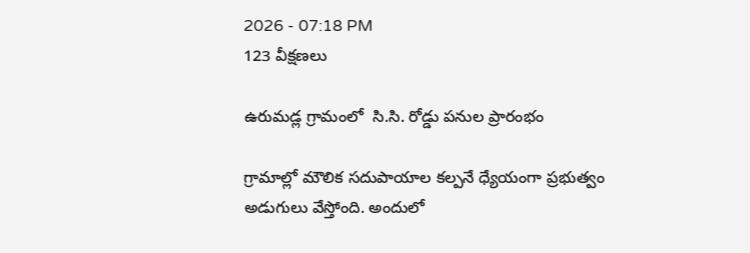2026 - 07:18 PM
123 వీక్షణలు

ఉరుమడ్ల గ్రామంలో  సి.సి. రోడ్డు పనుల ప్రారంభం

గ్రామాల్లో మౌలిక సదుపాయాల కల్పనే ధ్యేయంగా ప్రభుత్వం అడుగులు వేస్తోంది. అందులో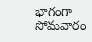భాగంగా సోమవారం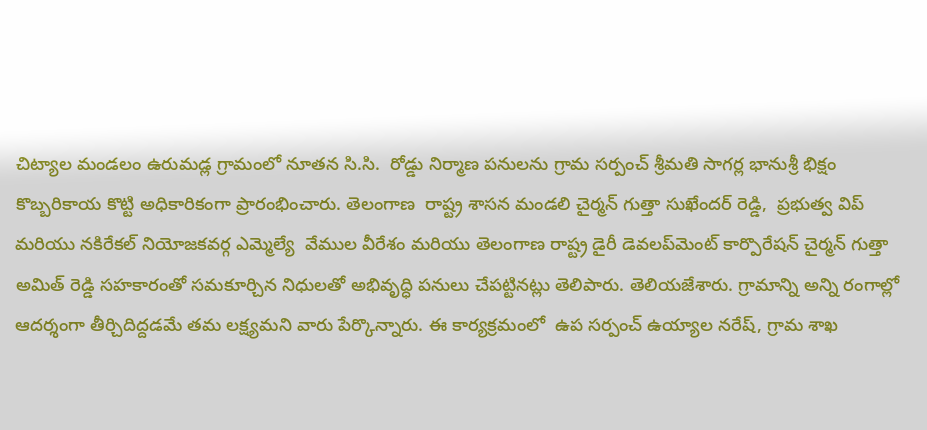చిట్యాల మండలం ఉరుమడ్ల గ్రామంలో నూతన సి.సి.  రోడ్డు నిర్మాణ పనులను గ్రామ సర్పంచ్ శ్రీమతి సాగర్ల భానుశ్రీ భిక్షం  కొబ్బరికాయ కొట్టి అధికారికంగా ప్రారంభించారు. తెలంగాణ  రాష్ట్ర శాసన మండలి చైర్మన్ గుత్తా సుఖేందర్ రెడ్డి,  ప్రభుత్వ విప్ మరియు నకిరేకల్ నియోజకవర్గ ఎమ్మెల్యే  వేముల వీరేశం మరియు తెలంగాణ రాష్ట్ర డైరీ డెవలప్‌మెంట్ కార్పొరేషన్ చైర్మన్ గుత్తా అమిత్ రెడ్డి సహకారంతో సమకూర్చిన నిధులతో అభివృద్ధి పనులు చేపట్టినట్లు తెలిపారు. తెలియజేశారు. గ్రామాన్ని అన్ని రంగాల్లో ఆదర్శంగా తీర్చిదిద్దడమే తమ లక్ష్యమని వారు పేర్కొన్నారు. ఈ కార్యక్రమంలో  ఉప సర్పంచ్ ఉయ్యాల నరేష్, గ్రామ శాఖ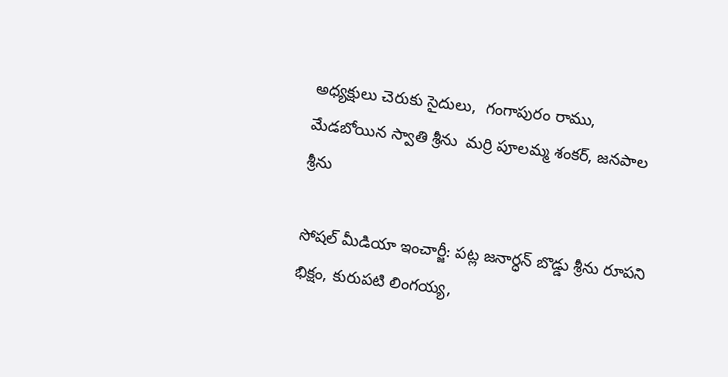అధ్యక్షులు చెరుకు సైదులు,  గంగాపురం రాము, మేడబోయిన స్వాతి శ్రీను  మర్రి పూలమ్మ శంకర్, జనపాల శ్రీను

సోషల్ మీడియా ఇంచార్జీ: పట్ల జనార్ధన్ బొడ్డు శ్రీను రూపని భిక్షం, కురుపటి లింగయ్య,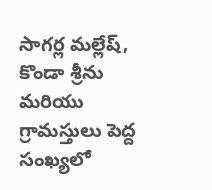సాగర్ల మల్లేష్, కొండా శ్రీను మరియు గ్రామస్తులు పెద్ద సంఖ్యలో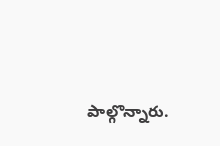పాల్గొన్నారు.